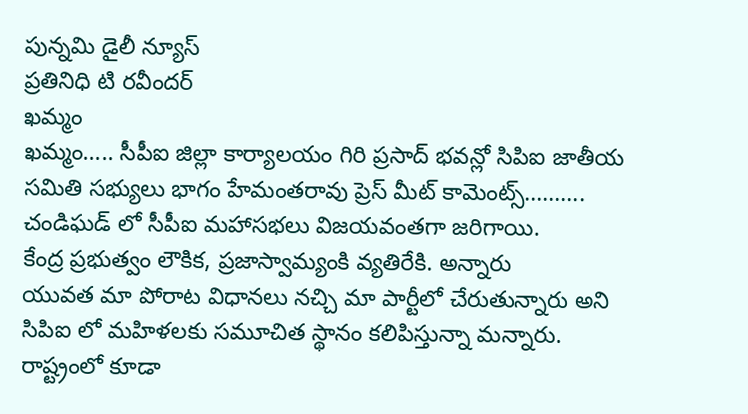పున్నమి డైలీ న్యూస్
ప్రతినిధి టి రవీందర్
ఖమ్మం
ఖమ్మం….. సీపీఐ జిల్లా కార్యాలయం గిరి ప్రసాద్ భవన్లో సిపిఐ జాతీయ సమితి సభ్యులు భాగం హేమంతరావు ప్రెస్ మీట్ కామెంట్స్……….
చండిఘడ్ లో సీపీఐ మహాసభలు విజయవంతగా జరిగాయి.
కేంద్ర ప్రభుత్వం లౌకిక, ప్రజాస్వామ్యంకి వ్యతిరేకి. అన్నారు
యువత మా పోరాట విధానలు నచ్చి మా పార్టీలో చేరుతున్నారు అని
సిపిఐ లో మహిళలకు సమూచిత స్థానం కలిపిస్తున్నా మన్నారు.
రాష్ట్రంలో కూడా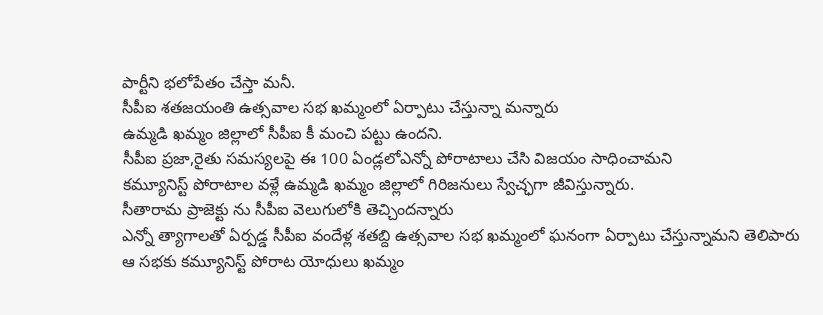పార్టీని భలోపేతం చేస్తా మనీ.
సీపీఐ శతజయంతి ఉత్సవాల సభ ఖమ్మంలో ఏర్పాటు చేస్తున్నా మన్నారు
ఉమ్మడి ఖమ్మం జిల్లాలో సీపీఐ కీ మంచి పట్టు ఉందని.
సీపీఐ ప్రజా,రైతు సమస్యలపై ఈ 100 ఏండ్లలోఎన్నో పోరాటాలు చేసి విజయం సాధించామని
కమ్యూనిస్ట్ పోరాటాల వళ్లే ఉమ్మడి ఖమ్మం జిల్లాలో గిరిజనులు స్వేచ్ఛగా జీవిస్తున్నారు.
సీతారామ ప్రాజెక్టు ను సీపీఐ వెలుగులోకి తెచ్చిందన్నారు
ఎన్నో త్యాగాలతో ఏర్పడ్డ సీపీఐ వందేళ్ల శతబ్ది ఉత్సవాల సభ ఖమ్మంలో ఘనంగా ఏర్పాటు చేస్తున్నామని తెలిపారు
ఆ సభకు కమ్యూనిస్ట్ పోరాట యోధులు ఖమ్మం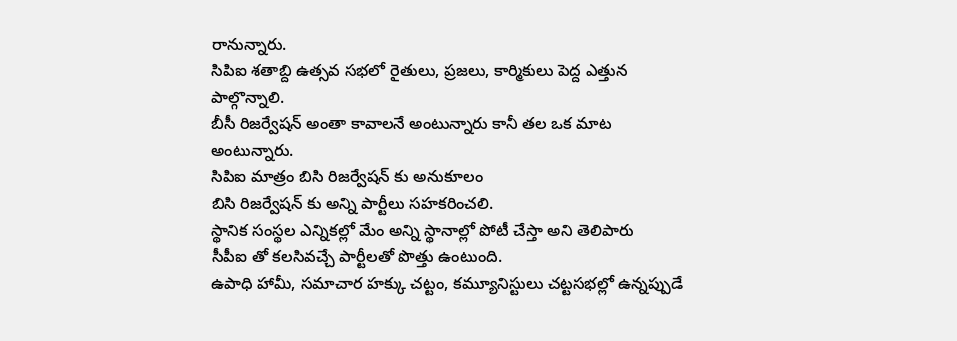రానున్నారు.
సిపిఐ శతాబ్ది ఉత్సవ సభలో రైతులు, ప్రజలు, కార్మికులు పెద్ద ఎత్తున పాల్గొన్నాలి.
బీసీ రిజర్వేషన్ అంతా కావాలనే అంటున్నారు కానీ తల ఒక మాట అంటున్నారు.
సిపిఐ మాత్రం బిసి రిజర్వేషన్ కు అనుకూలం
బిసి రిజర్వేషన్ కు అన్ని పార్టీలు సహకరించలి.
స్థానిక సంస్థల ఎన్నికల్లో మేం అన్ని స్థానాల్లో పోటీ చేస్తా అని తెలిపారు
సీపీఐ తో కలసివచ్చే పార్టీలతో పొత్తు ఉంటుంది.
ఉపాధి హామీ, సమాచార హక్కు చట్టం, కమ్యూనిస్టులు చట్టసభల్లో ఉన్నప్పుడే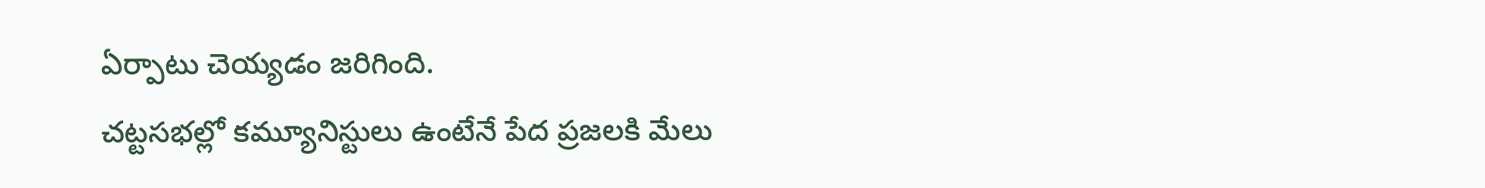ఏర్పాటు చెయ్యడం జరిగింది.
చట్టసభల్లో కమ్యూనిస్టులు ఉంటేనే పేద ప్రజలకి మేలు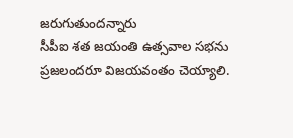జరుగుతుందన్నారు
సీపీఐ శత జయంతి ఉత్సవాల సభను ప్రజలందరూ విజయవంతం చెయ్యాలి.